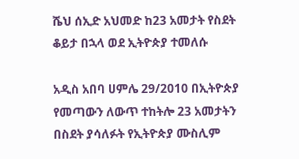ሼህ ሰኢድ አህመድ ከ23 አመታት የስደት ቆይታ በኋላ ወደ ኢትዮጵያ ተመለሱ

አዲስ አበባ ሀምሌ 29/2010 በኢትዮጵያ የመጣውን ለውጥ ተከትሎ 23 አመታትን በስደት ያሳለፉት የኢትዮጵያ ሙስሊም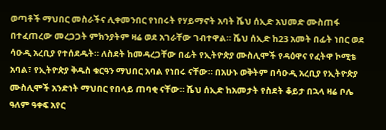ወጣቶች ማህበር መስራችና ሊቀመንበር የነበሩት የሃይማኖት አባት ሼህ ሰኢድ አህመድ ሙስጠፋ በተፈጠረው መረጋጋት ምክንያትም ዛሬ ወደ አገራቸው ገብተዋል። ሼህ ሰኢድ ከ23 አመት በፊት ነበር ወደ ሳዑዲ አረቢያ የተሰደዱት። ለስደት ከመዳረጋቸው በፊት የኢትዮጵያ ሙስሊሞች የዳዕዋና የፈትዋ ኮሚቴ አባል፣ የኢትዮጵያ ቅዱስ ቁርዓን ማህበር አባል የነበሩ ናቸው። በአሁኑ ወቅትም በሳዑዲ አረቢያ የኢትዮጵያ ሙስሊሞች አንድነት ማህበር የበላይ ጠባቂ ናቸው። ሼህ ሰኢድ ከአመታት የስደት ቆይታ በኋላ ዛሬ ቦሌ ዓለም ዓቀፍ አየር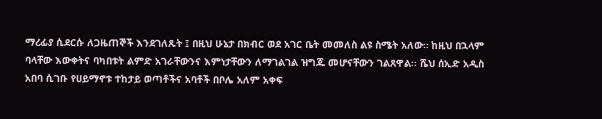ማረፊያ ሲደርሱ ለጋዜጠኞች እንደገለጹት ፤ በዚህ ሁኔታ በክብር ወደ አገር ቤት መመለስ ልዩ ስሜት አለው። ከዚህ በኋላም ባላቸው እውቀትና ባካበቱት ልምድ አገራቸውንና እምነታቸውን ለማገልገል ዝግጁ መሆናቸውን ገልጸዋል፡፡ ሼህ ሰኢድ አዲስ አበባ ሲገቡ የሀይማኖቱ ተከታይ ወጣቶችና አባቶች በቦሌ አለም አቀፍ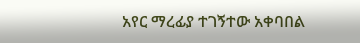አየር ማረፊያ ተገኝተው አቀባበል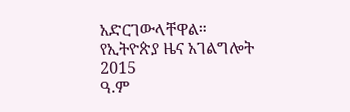አድርገውላቸዋል።
የኢትዮጵያ ዜና አገልግሎት
2015
ዓ.ም